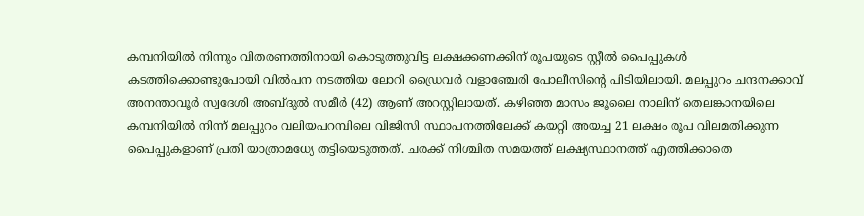കമ്പനിയിൽ നിന്നും വിതരണത്തിനായി കൊടുത്തുവിട്ട ലക്ഷക്കണക്കിന് രൂപയുടെ സ്റ്റീൽ പൈപ്പുകൾ കടത്തിക്കൊണ്ടുപോയി വിൽപന നടത്തിയ ലോറി ഡ്രൈവർ വളാഞ്ചേരി പോലീസിന്റെ പിടിയിലായി. മലപ്പുറം ചന്ദനക്കാവ് അനന്താവൂർ സ്വദേശി അബ്ദുൽ സമീർ (42) ആണ് അറസ്റ്റിലായത്. കഴിഞ്ഞ മാസം ജൂലൈ നാലിന് തെലങ്കാനയിലെ കമ്പനിയിൽ നിന്ന് മലപ്പുറം വലിയപറമ്പിലെ വിജിസി സ്ഥാപനത്തിലേക്ക് കയറ്റി അയച്ച 21 ലക്ഷം രൂപ വിലമതിക്കുന്ന പൈപ്പുകളാണ് പ്രതി യാത്രാമധ്യേ തട്ടിയെടുത്തത്. ചരക്ക് നിശ്ചിത സമയത്ത് ലക്ഷ്യസ്ഥാനത്ത് എത്തിക്കാതെ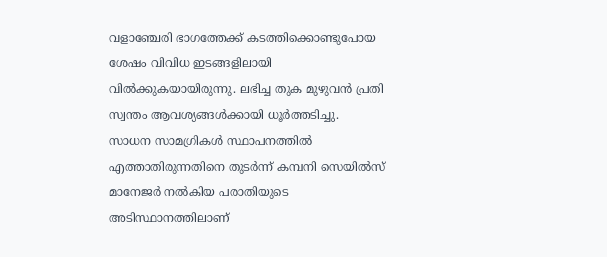വളാഞ്ചേരി ഭാഗത്തേക്ക് കടത്തിക്കൊണ്ടുപോയ ശേഷം വിവിധ ഇടങ്ങളിലായി വിൽക്കുകയായിരുന്നു. ലഭിച്ച തുക മുഴുവൻ പ്രതി സ്വന്തം ആവശ്യങ്ങൾക്കായി ധൂർത്തടിച്ചു.
സാധന സാമഗ്രികൾ സ്ഥാപനത്തിൽ എത്താതിരുന്നതിനെ തുടർന്ന് കമ്പനി സെയിൽസ് മാനേജർ നൽകിയ പരാതിയുടെ അടിസ്ഥാനത്തിലാണ്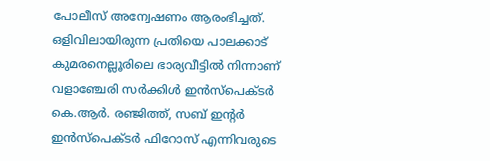പോലീസ് അന്വേഷണം ആരംഭിച്ചത്. ഒളിവിലായിരുന്ന പ്രതിയെ പാലക്കാട് കുമരനെല്ലൂരിലെ ഭാര്യവീട്ടിൽ നിന്നാണ് വളാഞ്ചേരി സർക്കിൾ ഇൻസ്പെക്ടർ കെ.ആർ. രഞ്ജിത്ത്, സബ് ഇന്റർ ഇൻസ്പെക്ടർ ഫിറോസ് എന്നിവരുടെ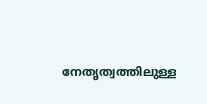നേതൃത്വത്തിലുള്ള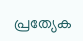പ്രത്യേക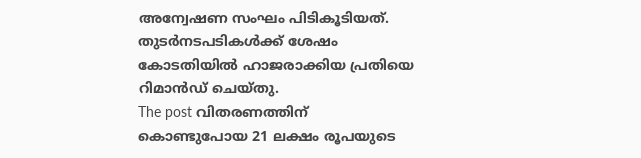അന്വേഷണ സംഘം പിടികൂടിയത്. തുടർനടപടികൾക്ക് ശേഷം കോടതിയിൽ ഹാജരാക്കിയ പ്രതിയെ റിമാൻഡ് ചെയ്തു.
The post വിതരണത്തിന് കൊണ്ടുപോയ 21 ലക്ഷം രൂപയുടെ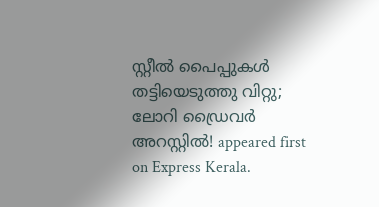സ്റ്റീൽ പൈപ്പുകൾ തട്ടിയെടുത്തു വിറ്റു; ലോറി ഡ്രൈവർ അറസ്റ്റിൽ! appeared first on Express Kerala.